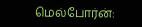மெல்போர்ன்: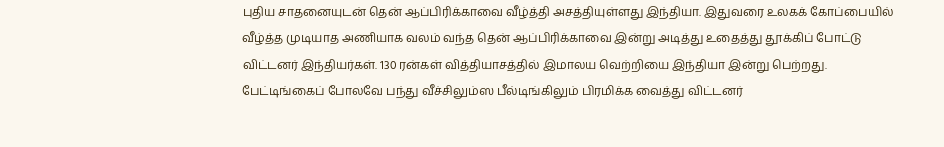புதிய சாதனையுடன் தென் ஆப்பிரிக்காவை வீழ்த்தி அசத்தியுள்ளது இந்தியா. இதுவரை உலகக் கோப்பையில் வீழ்த்த முடியாத அணியாக வலம் வந்த தென் ஆப்பிரிக்காவை இன்று அடித்து உதைத்து தூக்கிப் போட்டு விட்டனர் இந்தியர்கள். 130 ரன்கள் வித்தியாசத்தில் இமாலய வெற்றியை இந்தியா இன்று பெற்றது.
பேட்டிங்கைப் போலவே பந்து வீச்சிலும்ஸ பீல்டிங்கிலும் பிரமிக்க வைத்து விட்டனர்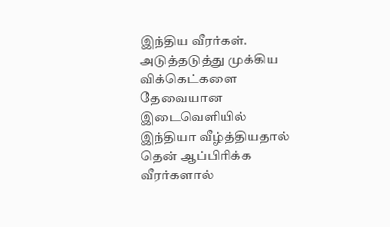இந்திய வீரர்கள். அடுத்தடுத்து முக்கிய விக்கெட்களை தேவையான இடைவெளியில் இந்தியா வீழ்த்தியதால் தென் ஆப்பிரிக்க வீரர்களால்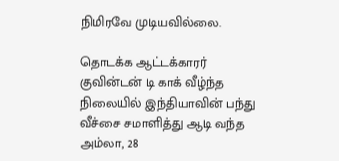நிமிரவே முடியவில்லை.

தொடக்க ஆட்டக்காரர் குவின்டன் டி காக் வீழ்ந்த நிலையில் இந்தியாவின் பந்து வீச்சை சமாளித்து ஆடி வந்த அம்லா, 28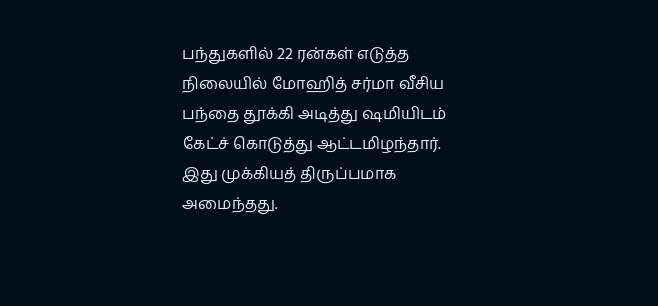பந்துகளில் 22 ரன்கள் எடுத்த நிலையில் மோஹித் சர்மா வீசிய பந்தை தூக்கி அடித்து ஷமியிடம் கேட்ச் கொடுத்து ஆட்டமிழந்தார். இது முக்கியத் திருப்பமாக அமைந்தது.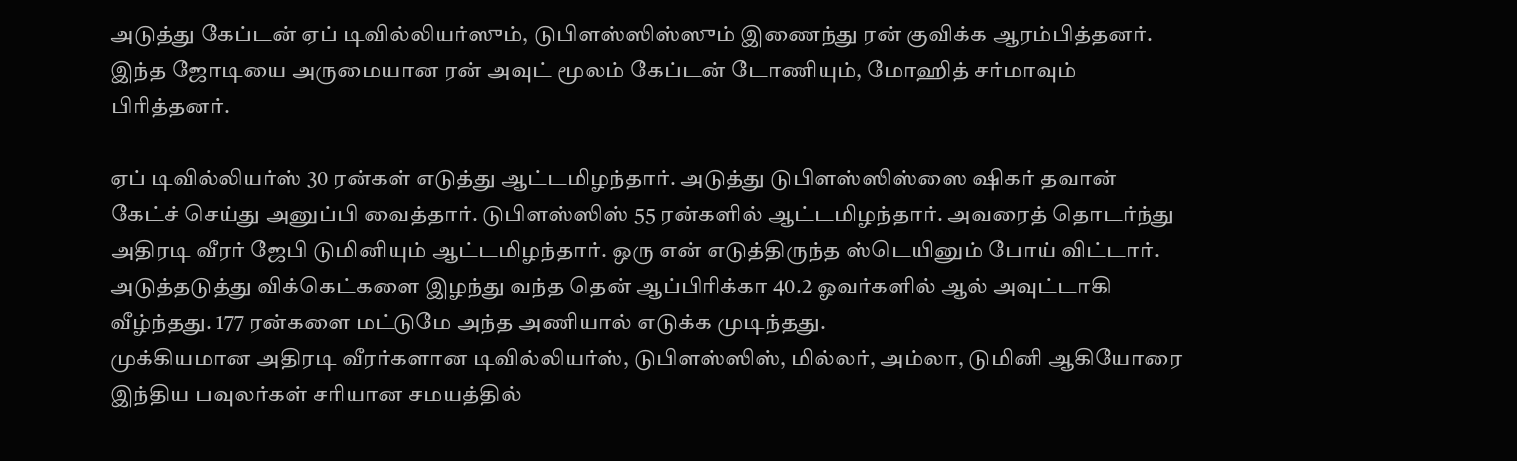அடுத்து கேப்டன் ஏப் டிவில்லியர்ஸும், டுபிளஸ்ஸிஸ்ஸும் இணைந்து ரன் குவிக்க ஆரம்பித்தனர். இந்த ஜோடியை அருமையான ரன் அவுட் மூலம் கேப்டன் டோணியும், மோஹித் சர்மாவும் பிரித்தனர்.

ஏப் டிவில்லியர்ஸ் 30 ரன்கள் எடுத்து ஆட்டமிழந்தார். அடுத்து டுபிளஸ்ஸிஸ்ஸை ஷிகர் தவான் கேட்ச் செய்து அனுப்பி வைத்தார். டுபிளஸ்ஸிஸ் 55 ரன்களில் ஆட்டமிழந்தார். அவரைத் தொடர்ந்து அதிரடி வீரர் ஜேபி டுமினியும் ஆட்டமிழந்தார். ஒரு என் எடுத்திருந்த ஸ்டெயினும் போய் விட்டார். அடுத்தடுத்து விக்கெட்களை இழந்து வந்த தென் ஆப்பிரிக்கா 40.2 ஓவர்களில் ஆல் அவுட்டாகி வீழ்ந்தது. 177 ரன்களை மட்டுமே அந்த அணியால் எடுக்க முடிந்தது.
முக்கியமான அதிரடி வீரர்களான டிவில்லியர்ஸ், டுபிளஸ்ஸிஸ், மில்லர், அம்லா, டுமினி ஆகியோரை இந்திய பவுலர்கள் சரியான சமயத்தில்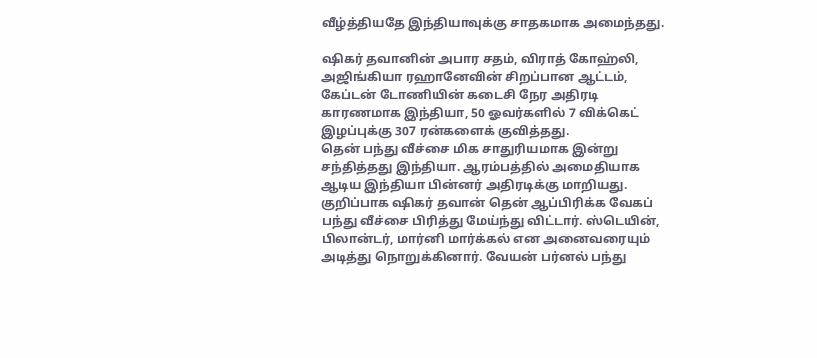வீழ்த்தியதே இந்தியாவுக்கு சாதகமாக அமைந்தது.

ஷிகர் தவானின் அபார சதம், விராத் கோஹ்லி, அஜிங்கியா ரஹானேவின் சிறப்பான ஆட்டம், கேப்டன் டோணியின் கடைசி நேர அதிரடி காரணமாக இந்தியா, 50 ஓவர்களில் 7 விக்கெட் இழப்புக்கு 307 ரன்களைக் குவித்தது.
தென் பந்து வீச்சை மிக சாதுரியமாக இன்று சந்தித்தது இந்தியா. ஆரம்பத்தில் அமைதியாக ஆடிய இந்தியா பின்னர் அதிரடிக்கு மாறியது. குறிப்பாக ஷிகர் தவான் தென் ஆப்பிரிக்க வேகப் பந்து வீச்சை பிரித்து மேய்ந்து விட்டார். ஸ்டெயின், பிலான்டர், மார்னி மார்க்கல் என அனைவரையும் அடித்து நொறுக்கினார். வேயன் பர்னல் பந்து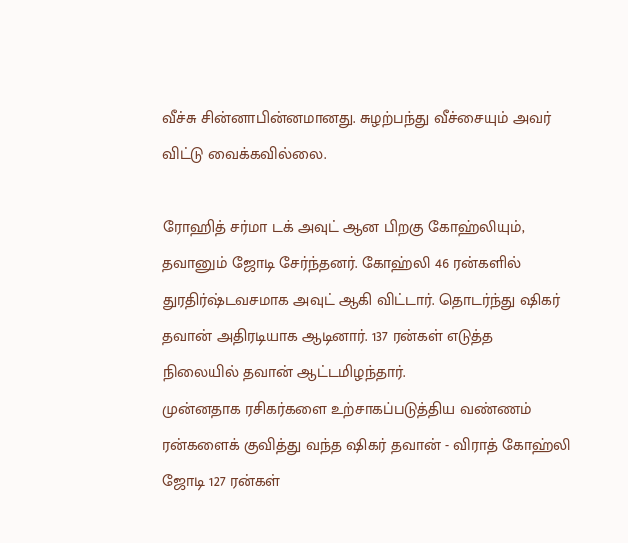வீச்சு சின்னாபின்னமானது. சுழற்பந்து வீச்சையும் அவர் விட்டு வைக்கவில்லை.

ரோஹித் சர்மா டக் அவுட் ஆன பிறகு கோஹ்லியும், தவானும் ஜோடி சேர்ந்தனர். கோஹ்லி 46 ரன்களில் துரதிர்ஷ்டவசமாக அவுட் ஆகி விட்டார். தொடர்ந்து ஷிகர் தவான் அதிரடியாக ஆடினார். 137 ரன்கள் எடுத்த நிலையில் தவான் ஆட்டமிழந்தார்.
முன்னதாக ரசிகர்களை உற்சாகப்படுத்திய வண்ணம் ரன்களைக் குவித்து வந்த ஷிகர் தவான் - விராத் கோஹ்லி ஜோடி 127 ரன்கள்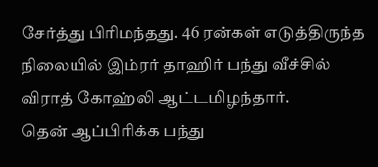சேர்த்து பிரிமந்தது. 46 ரன்கள் எடுத்திருந்த நிலையில் இம்ரர் தாஹிர் பந்து வீச்சில் விராத் கோஹ்லி ஆட்டமிழந்தார்.
தென் ஆப்பிரிக்க பந்து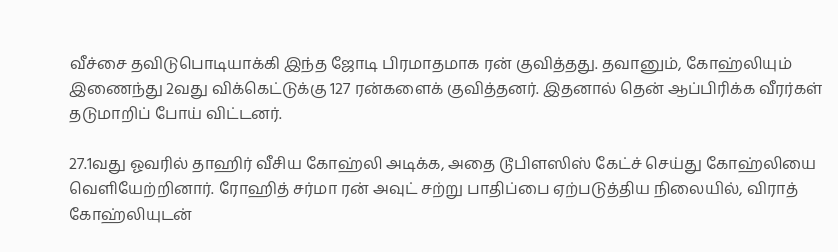வீச்சை தவிடுபொடியாக்கி இந்த ஜோடி பிரமாதமாக ரன் குவித்தது. தவானும், கோஹ்லியும் இணைந்து 2வது விக்கெட்டுக்கு 127 ரன்களைக் குவித்தனர். இதனால் தென் ஆப்பிரிக்க வீரர்கள் தடுமாறிப் போய் விட்டனர்.

27.1வது ஓவரில் தாஹிர் வீசிய கோஹ்லி அடிக்க, அதை டூபிளஸிஸ் கேட்ச் செய்து கோஹ்லியை வெளியேற்றினார். ரோஹித் சர்மா ரன் அவுட் சற்று பாதிப்பை ஏற்படுத்திய நிலையில், விராத் கோஹ்லியுடன்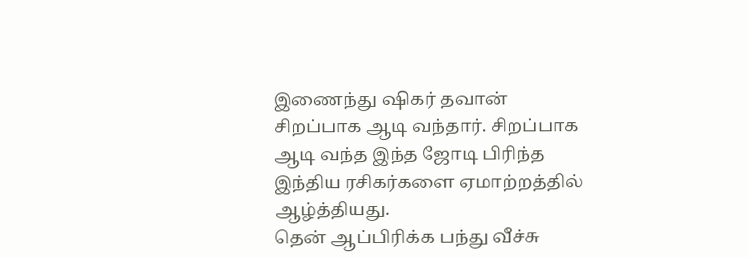இணைந்து ஷிகர் தவான் சிறப்பாக ஆடி வந்தார். சிறப்பாக ஆடி வந்த இந்த ஜோடி பிரிந்த இந்திய ரசிகர்களை ஏமாற்றத்தில் ஆழ்த்தியது.
தென் ஆப்பிரிக்க பந்து வீச்சு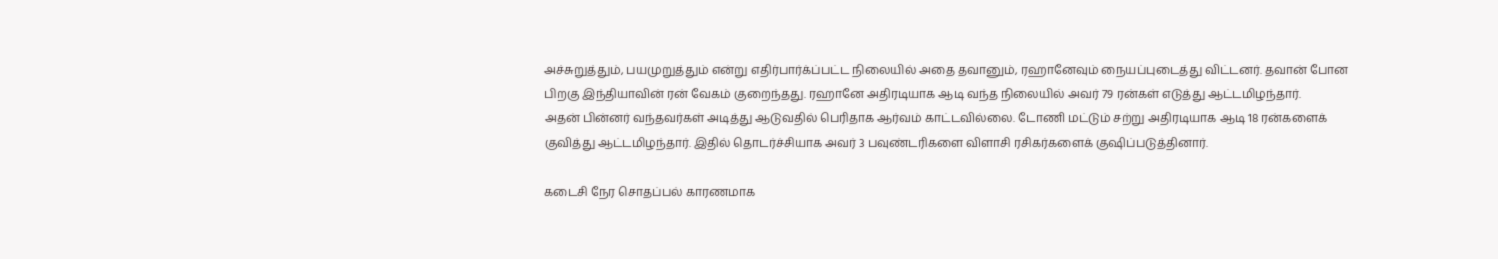அச்சுறுத்தும், பயமுறுத்தும் என்று எதிர்பார்க்ப்பட்ட நிலையில் அதை தவானும், ரஹானேவும் நையப்புடைத்து விட்டனர். தவான் போன பிறகு இந்தியாவின் ரன் வேகம் குறைந்தது. ரஹானே அதிரடியாக ஆடி வந்த நிலையில் அவர் 79 ரன்கள் எடுத்து ஆட்டமிழந்தார்.
அதன் பின்னர் வந்தவர்கள் அடித்து ஆடுவதில் பெரிதாக ஆர்வம் காட்டவில்லை. டோணி மட்டும் சற்று அதிரடியாக ஆடி 18 ரன்களைக் குவித்து ஆட்டமிழந்தார். இதில் தொடர்ச்சியாக அவர் 3 பவுண்டரிகளை விளாசி ரசிகர்களைக் குஷிப்படுத்தினார்.

கடைசி நேர சொதப்பல் காரணமாக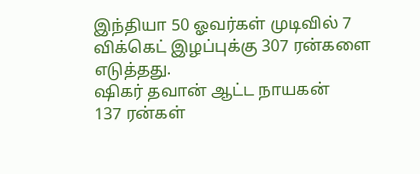இந்தியா 50 ஓவர்கள் முடிவில் 7 விக்கெட் இழப்புக்கு 307 ரன்களை எடுத்தது.
ஷிகர் தவான் ஆட்ட நாயகன்
137 ரன்கள்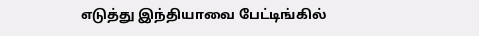எடுத்து இந்தியாவை பேட்டிங்கில்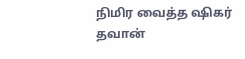நிமிர வைத்த ஷிகர் தவான்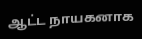ஆட்ட நாயகனாக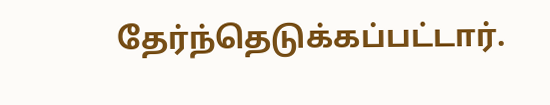தேர்ந்தெடுக்கப்பட்டார்.